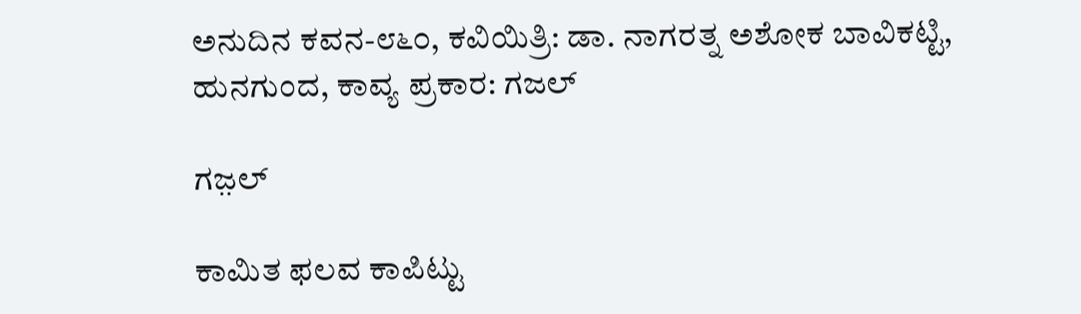ಅನುದಿನ ಕವನ-೮೬೦, ಕವಿಯಿತ್ರಿ: ಡಾ. ನಾಗರತ್ನ ಅಶೋಕ ಬಾವಿಕಟ್ಟಿ, ಹುನಗುಂದ, ಕಾವ್ಯ ಪ್ರಕಾರ: ಗಜಲ್

ಗಜ಼ಲ್

ಕಾಮಿತ ಫಲವ ಕಾಪಿಟ್ಟು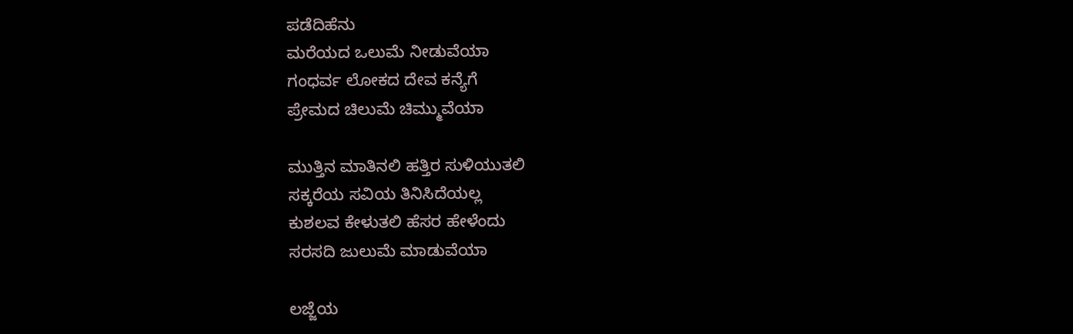ಪಡೆದಿಹೆನು
ಮರೆಯದ ಒಲುಮೆ ನೀಡುವೆಯಾ
ಗಂಧರ್ವ ಲೋಕದ ದೇವ ಕನ್ಯೆಗೆ
ಪ್ರೇಮದ ಚಿಲುಮೆ ಚಿಮ್ಮುವೆಯಾ

ಮುತ್ತಿನ ಮಾತಿನಲಿ ಹತ್ತಿರ ಸುಳಿಯುತಲಿ
ಸಕ್ಕರೆಯ ಸವಿಯ ತಿನಿಸಿದೆಯಲ್ಲ
ಕುಶಲವ ಕೇಳುತಲಿ ಹೆಸರ ಹೇಳೆಂದು
ಸರಸದಿ ಜುಲುಮೆ ಮಾಡುವೆಯಾ

ಲಜ್ಜೆಯ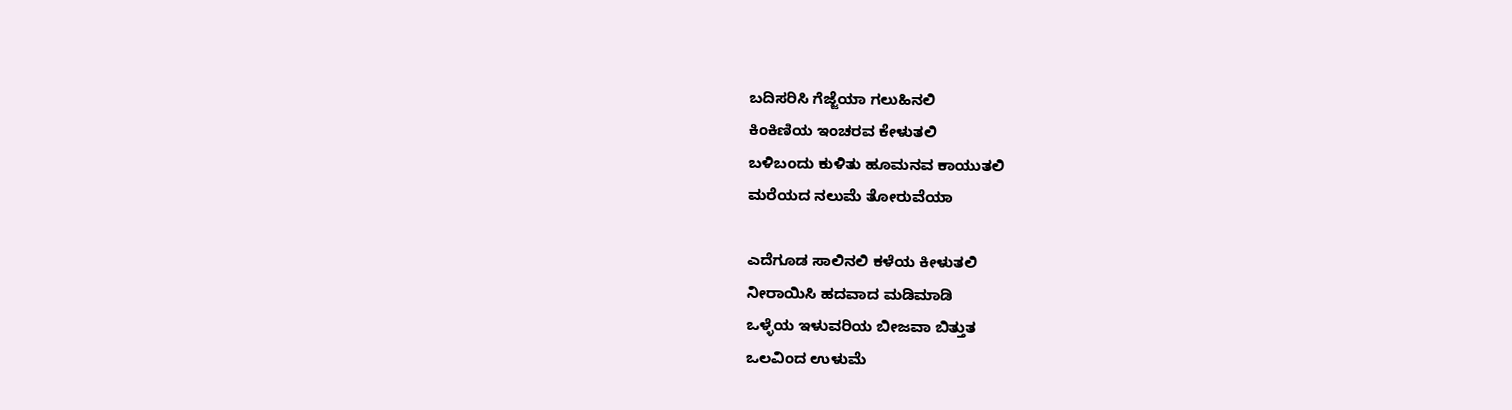ಬದಿಸರಿಸಿ ಗೆಜ್ಜೆಯಾ ಗಲುಹಿನಲಿ
ಕಿಂಕಿಣಿಯ ಇಂಚರವ ಕೇಳುತಲಿ
ಬಳಿಬಂದು ಕುಳಿತು ಹೂಮನವ ಕಾಯುತಲಿ
ಮರೆಯದ ನಲುಮೆ ತೋರುವೆಯಾ

ಎದೆಗೂಡ ಸಾಲಿನಲಿ ಕಳೆಯ ಕೀಳುತಲಿ
ನೀರಾಯಿಸಿ ಹದವಾದ ಮಡಿಮಾಡಿ
ಒಳ್ಳೆಯ ಇಳುವರಿಯ ಬೀಜವಾ ಬಿತ್ತುತ
ಒಲವಿಂದ ಉಳುಮೆ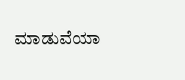ಮಾಡುವೆಯಾ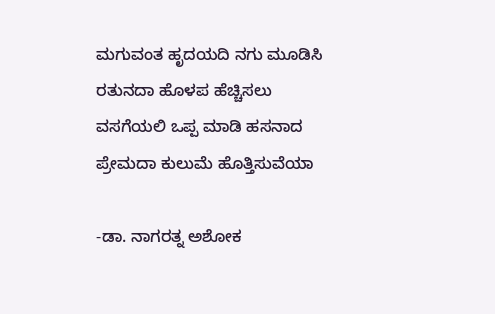ಮಗುವಂತ ಹೃದಯದಿ ನಗು ಮೂಡಿಸಿ
ರತುನದಾ ಹೊಳಪ ಹೆಚ್ಚಿಸಲು
ವಸಗೆಯಲಿ ಒಪ್ಪ ಮಾಡಿ ಹಸನಾದ
ಪ್ರೇಮದಾ ಕುಲುಮೆ ಹೊತ್ತಿಸುವೆಯಾ

-ಡಾ. ನಾಗರತ್ನ ಅಶೋಕ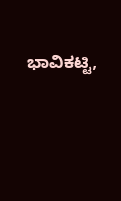ಭಾವಿಕಟ್ಟಿ,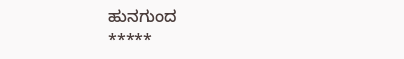ಹುನಗುಂದ
*****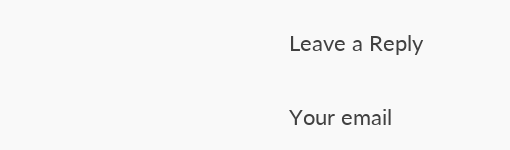Leave a Reply

Your email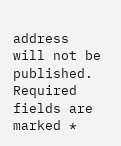address will not be published. Required fields are marked *